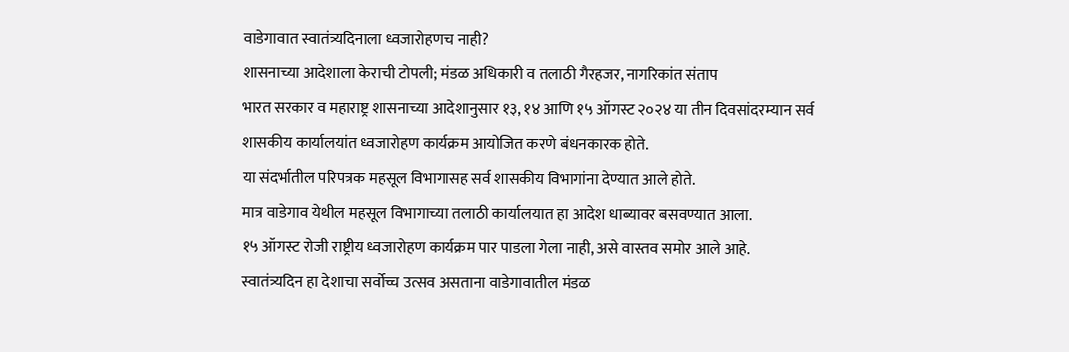वाडेगावात स्वातंत्र्यदिनाला ध्वजारोहणच नाही?
शासनाच्या आदेशाला केराची टोपली; मंडळ अधिकारी व तलाठी गैरहजर, नागरिकांत संताप
भारत सरकार व महाराष्ट्र शासनाच्या आदेशानुसार १३, १४ आणि १५ ऑगस्ट २०२४ या तीन दिवसांदरम्यान सर्व
शासकीय कार्यालयांत ध्वजारोहण कार्यक्रम आयोजित करणे बंधनकारक होते.
या संदर्भातील परिपत्रक महसूल विभागासह सर्व शासकीय विभागांना देण्यात आले होते.
मात्र वाडेगाव येथील महसूल विभागाच्या तलाठी कार्यालयात हा आदेश धाब्यावर बसवण्यात आला.
१५ ऑगस्ट रोजी राष्ट्रीय ध्वजारोहण कार्यक्रम पार पाडला गेला नाही, असे वास्तव समोर आले आहे.
स्वातंत्र्यदिन हा देशाचा सर्वोच्च उत्सव असताना वाडेगावातील मंडळ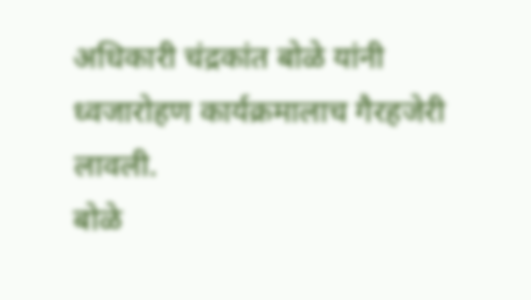अधिकारी चंद्रकांत बोळे यांनी ध्वजारोहण कार्यक्रमालाच गैरहजेरी लावली.
बोळे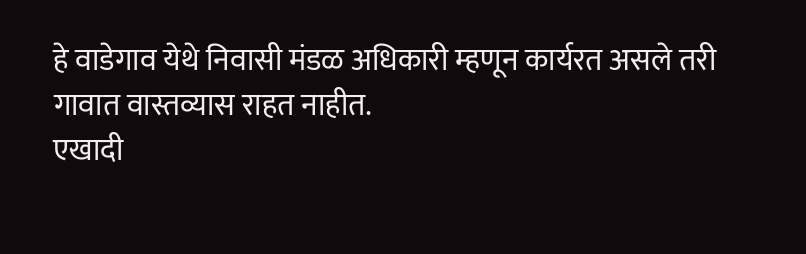हे वाडेगाव येथे निवासी मंडळ अधिकारी म्हणून कार्यरत असले तरी गावात वास्तव्यास राहत नाहीत.
एखादी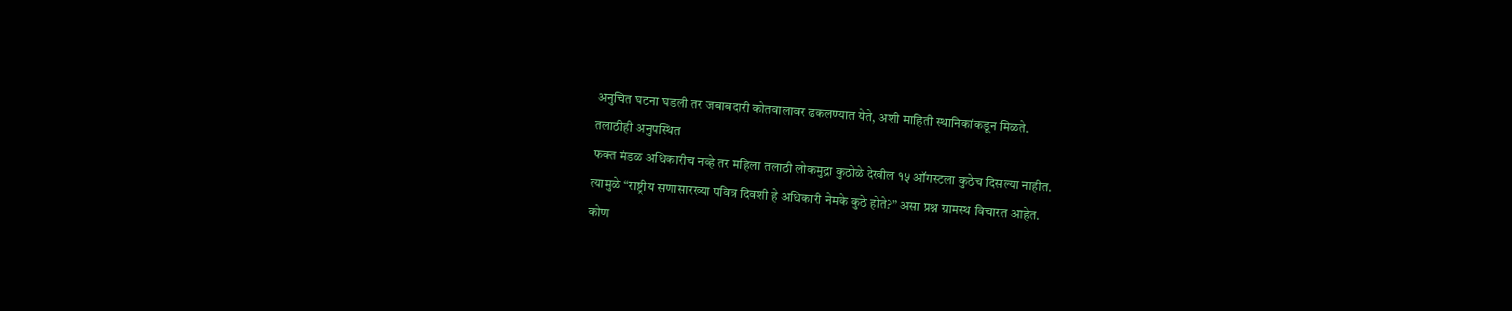अनुचित घटना घडली तर जबाबदारी कोतवालावर ढकलण्यात येते, अशी माहिती स्थानिकांकडून मिळते.
तलाठीही अनुपस्थित
फक्त मंडळ अधिकारीच नव्हे तर महिला तलाठी लोकमुद्रा कुठोळे देखील १५ ऑगस्टला कुठेच दिसल्या नाहीत.
त्यामुळे “राष्ट्रीय सणासारख्या पवित्र दिवशी हे अधिकारी नेमके कुठे होते?” असा प्रश्न ग्रामस्थ विचारत आहेत.
कोण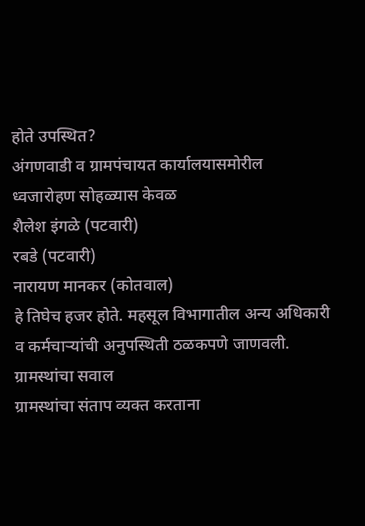होते उपस्थित?
अंगणवाडी व ग्रामपंचायत कार्यालयासमोरील ध्वजारोहण सोहळ्यास केवळ
शैलेश इंगळे (पटवारी)
रबडे (पटवारी)
नारायण मानकर (कोतवाल)
हे तिघेच हजर होते. महसूल विभागातील अन्य अधिकारी व कर्मचाऱ्यांची अनुपस्थिती ठळकपणे जाणवली.
ग्रामस्थांचा सवाल
ग्रामस्थांचा संताप व्यक्त करताना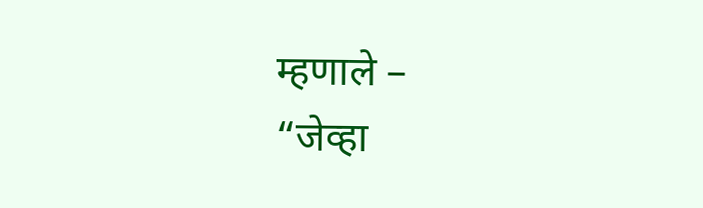म्हणाले –
“जेव्हा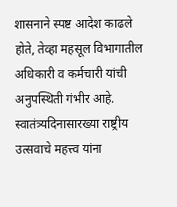शासनाने स्पष्ट आदेश काढले होते, तेव्हा महसूल विभागातील अधिकारी व कर्मचारी यांची अनुपस्थिती गंभीर आहे.
स्वातंत्र्यदिनासारख्या राष्ट्रीय उत्सवाचे महत्त्व यांना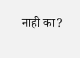नाही का?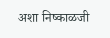अशा निष्काळजी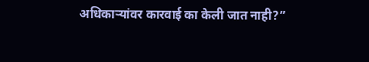अधिकाऱ्यांवर कारवाई का केली जात नाही?”